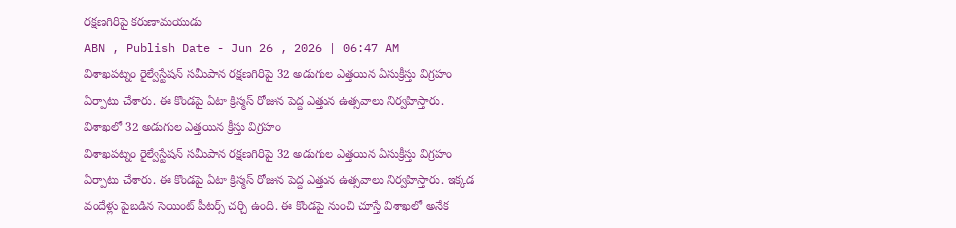రక్షణగిరిపై కరుణామయుడు
ABN , Publish Date - Jun 26 , 2026 | 06:47 AM
విశాఖపట్నం రైల్వేస్టేషన్ సమీపాన రక్షణగిరిపై 32 అడుగుల ఎత్తయిన ఏసుక్రీస్తు విగ్రహం ఏర్పాటు చేశారు. ఈ కొండపై ఏటా క్రిస్మస్ రోజున పెద్ద ఎత్తున ఉత్సవాలు నిర్వహిస్తారు.
విశాఖలో 32 అడుగుల ఎత్తయిన క్రీస్తు విగ్రహం
విశాఖపట్నం రైల్వేస్టేషన్ సమీపాన రక్షణగిరిపై 32 అడుగుల ఎత్తయిన ఏసుక్రీస్తు విగ్రహం ఏర్పాటు చేశారు. ఈ కొండపై ఏటా క్రిస్మస్ రోజున పెద్ద ఎత్తున ఉత్సవాలు నిర్వహిస్తారు. ఇక్కడ వందేళ్లు పైబడిన సెయింట్ పీటర్స్ చర్చి ఉంది. ఈ కొండపై నుంచి చూస్తే విశాఖలో అనేక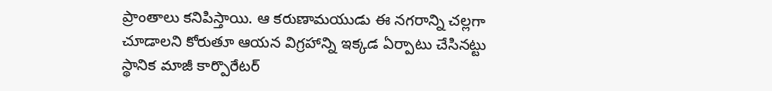ప్రాంతాలు కనిపిస్తాయి. ఆ కరుణామయుడు ఈ నగరాన్ని చల్లగా చూడాలని కోరుతూ ఆయన విగ్రహాన్ని ఇక్కడ ఏర్పాటు చేసినట్టు స్థానిక మాజీ కార్పొరేటర్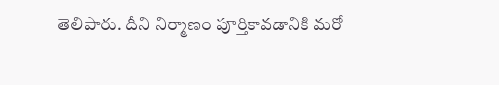తెలిపారు. దీని నిర్మాణం పూర్తికావడానికి మరో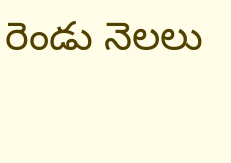రెండు నెలలు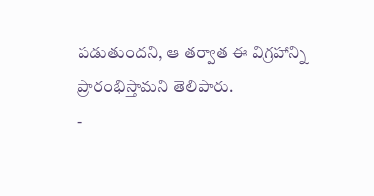పడుతుందని, ఆ తర్వాత ఈ విగ్రహాన్ని ప్రారంభిస్తామని తెలిపారు.
-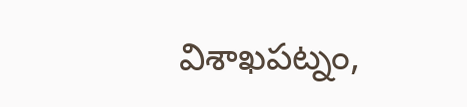విశాఖపట్నం,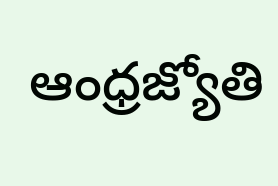ఆంధ్రజ్యోతి